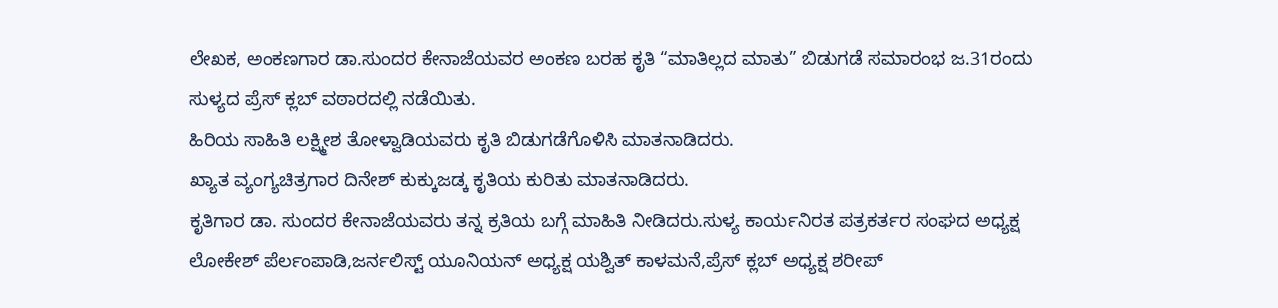ಲೇಖಕ, ಅಂಕಣಗಾರ ಡಾ.ಸುಂದರ ಕೇನಾಜೆಯವರ ಅಂಕಣ ಬರಹ ಕೃತಿ “ಮಾತಿಲ್ಲದ ಮಾತು” ಬಿಡುಗಡೆ ಸಮಾರಂಭ ಜ.31ರಂದು ಸುಳ್ಯದ ಪ್ರೆಸ್ ಕ್ಲಬ್ ವಠಾರದಲ್ಲಿ ನಡೆಯಿತು.
ಹಿರಿಯ ಸಾಹಿತಿ ಲಕ್ಷ್ಮೀಶ ತೋಳ್ವಾಡಿಯವರು ಕೃತಿ ಬಿಡುಗಡೆಗೊಳಿಸಿ ಮಾತನಾಡಿದರು.
ಖ್ಯಾತ ವ್ಯಂಗ್ಯಚಿತ್ರಗಾರ ದಿನೇಶ್ ಕುಕ್ಕುಜಡ್ಕ ಕೃತಿಯ ಕುರಿತು ಮಾತನಾಡಿದರು.
ಕೃತಿಗಾರ ಡಾ. ಸುಂದರ ಕೇನಾಜೆಯವರು ತನ್ನ ಕ್ರತಿಯ ಬಗ್ಗೆ ಮಾಹಿತಿ ನೀಡಿದರು.ಸುಳ್ಯ ಕಾರ್ಯನಿರತ ಪತ್ರಕರ್ತರ ಸಂಘದ ಅಧ್ಯಕ್ಷ ಲೋಕೇಶ್ ಪೆರ್ಲಂಪಾಡಿ,ಜರ್ನಲಿಸ್ಟ್ ಯೂನಿಯನ್ ಅಧ್ಯಕ್ಷ ಯಶ್ವಿತ್ ಕಾಳಮನೆ,ಪ್ರೆಸ್ ಕ್ಲಬ್ ಅಧ್ಯಕ್ಷ ಶರೀಪ್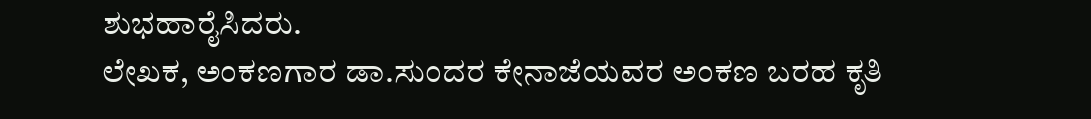ಶುಭಹಾರೈಸಿದರು.
ಲೇಖಕ, ಅಂಕಣಗಾರ ಡಾ.ಸುಂದರ ಕೇನಾಜೆಯವರ ಅಂಕಣ ಬರಹ ಕೃತಿ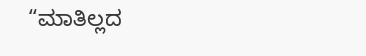“ಮಾತಿಲ್ಲದ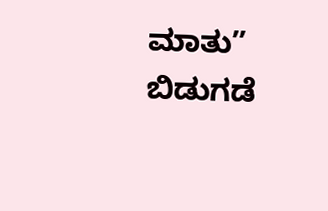ಮಾತು” ಬಿಡುಗಡೆ